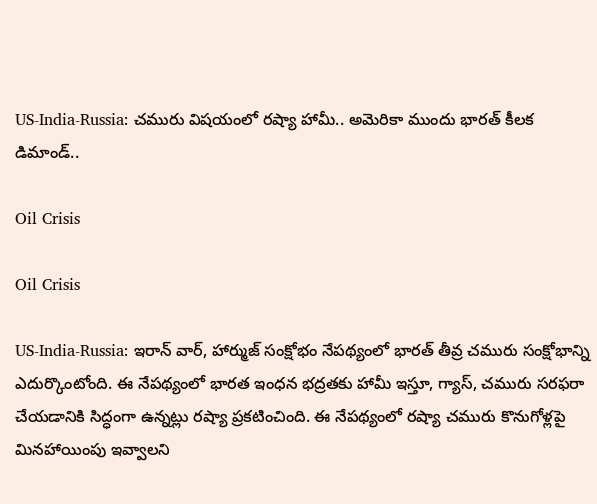US-India-Russia: చమురు విషయంలో రష్యా హామీ.. అమెరికా ముందు భారత్ కీలక డిమాండ్..

Oil Crisis

Oil Crisis

US-India-Russia: ఇరాన్ వార్, హార్ముజ్ సంక్షోభం నేపథ్యంలో భారత్ తీవ్ర చమురు సంక్షోభాన్ని ఎదుర్కొంటోంది. ఈ నేపథ్యంలో భారత ఇంధన భద్రతకు హామీ ఇస్తూ, గ్యాస్, చమురు సరఫరా చేయడానికి సిద్ధంగా ఉన్నట్లు రష్యా ప్రకటించింది. ఈ నేపథ్యంలో రష్యా చమురు కొనుగోళ్లపై మినహాయింపు ఇవ్వాలని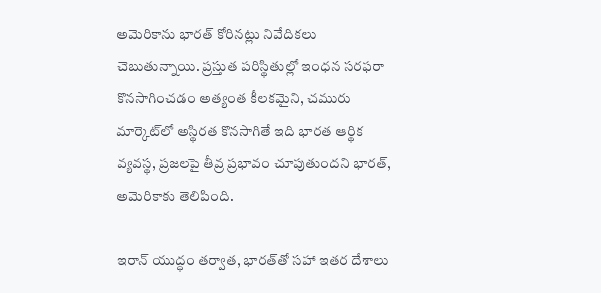అమెరికాను భారత్ కోరినట్లు నివేదికలు చెబుతున్నాయి. ప్రస్తుత పరిస్థితుల్లో ఇంధన సరఫరా కొనసాగించడం అత్యంత కీలకమైని, చమురు మార్కెట్‌లో అస్థిరత కొనసాగితే ఇది భారత ఆర్థిక వ్యవస్థ, ప్రజలపై తీవ్ర ప్రభావం చూపుతుందని భారత్, అమెరికాకు తెలిపింది.

ఇరాన్ యుద్ధం తర్వాత, భారత్‌తో సహా ఇతర దేశాలు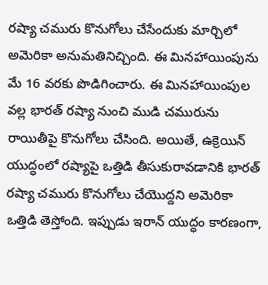రష్యా చమురు కొనుగోలు చేసేందుకు మార్చిలో అమెరికా అనుమతినిచ్చింది. ఈ మినహాయింపును మే 16 వరకు పొడిగించారు. ఈ మినహాయింపుల వల్ల భారత్ రష్యా నుంచి ముడి చమురును రాయితీపై కొనుగోలు చేసింది. అయితే, ఉక్రెయిన్ యుద్ధంలో రష్యాపై ఒత్తిడి తీసుకురావడానికి భారత్ రష్యా చమురు కొనుగోలు చేయొద్దని అమెరికా ఒత్తిడి తెస్తోంది. ఇప్పుడు ఇరాన్ యుద్ధం కారణంగా,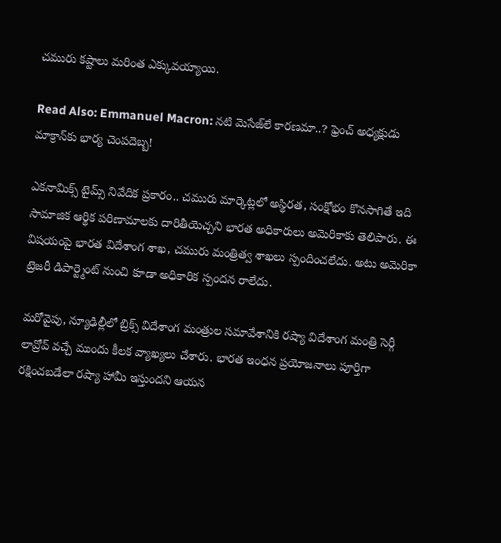చమురు కష్టాలు మరింత ఎక్కువయ్యాయి.

Read Also: Emmanuel Macron: నటి మెసేజ్‌లే కారణమా..? ఫ్రెంచ్ అధ్యక్షుడు మాక్రాన్‌కు భార్య చెంపదెబ్బ!

ఎకనామిక్స్ టైమ్స్ నివేదిక ప్రకారం.. చమురు మార్కెట్లలో అస్థిరత, సంక్షోభం కొనసాగితే ఇది సామాజిక ఆర్థిక పరిణామాలకు దారితీయెచ్చని భారత అధికారులు అమెరికాకు తెలిపారు. ఈ విషయంపై భారత విదేశాంగ శాఖ, చమురు మంత్రిత్వ శాఖలు స్పందించలేదు. అటు అమెరికా ట్రెజరీ డిపార్ట్మెంట్ నుంచి కూడా అధికారిక స్పందన రాలేదు.

మరోవైపు, న్యూఢిల్లీలో బ్రిక్స్ విదేశాంగ మంత్రుల సమావేశానికి రష్యా విదేశాంగ మంత్రి సెర్గీ లావ్రోవ్ వచ్చే ముందు కీలక వ్యాఖ్యలు చేశారు. భారత ఇంధన ప్రయోజనాలు పూర్తిగా రక్షించబడేలా రష్యా హామీ ఇస్తుందని ఆయన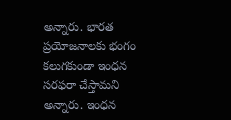అన్నారు. భారత ప్రయోజనాలకు భంగం కలుగకుండా ఇంధన సరఫరా చేస్తామని అన్నారు. ఇంధన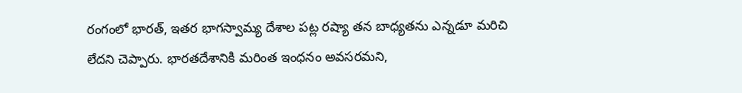రంగంలో భారత్, ఇతర భాగస్వామ్య దేశాల పట్ల రష్యా తన బాధ్యతను ఎన్నడూ మరిచి లేదని చెప్పారు. భారతదేశానికి మరింత ఇంధనం అవసరమని,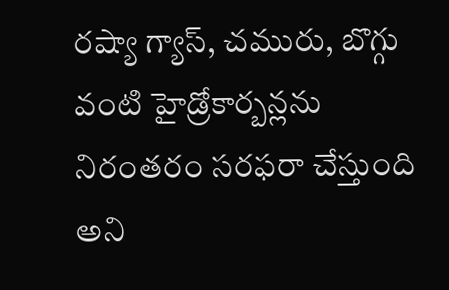రష్యా గ్యాస్, చమురు, బొగ్గు వంటి హైడ్రోకార్బన్లను నిరంతరం సరఫరా చేస్తుంది అని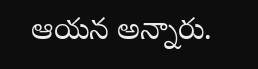ఆయన అన్నారు.